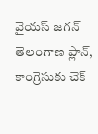వైయస్ జగన్ తెలంగాణ ప్లాన్, కాంగ్రెసుకు చెక్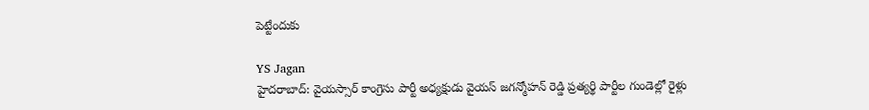పెట్టేందుకు

YS Jagan
హైదరాబాద్: వైయస్సార్ కాంగ్రెసు పార్టీ అధ్యక్షుడు వైయస్ జగన్మోహన్ రెడ్డి ప్రత్యర్థి పార్టీల గుండెల్లో రైళ్లు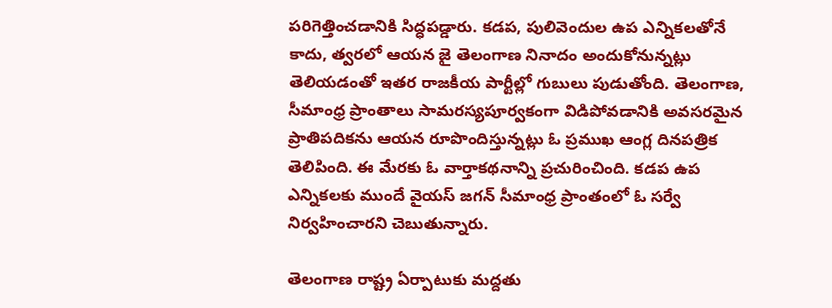పరిగెత్తించడానికి సిద్ధపడ్డారు. కడప, పులివెందుల ఉప ఎన్నికలతోనే కాదు, త్వరలో ఆయన జై తెలంగాణ నినాదం అందుకోనున్నట్లు తెలియడంతో ఇతర రాజకీయ పార్టీల్లో గుబులు పుడుతోంది. తెలంగాణ, సీమాంధ్ర ప్రాంతాలు సామరస్యపూర్వకంగా విడిపోవడానికి అవసరమైన ప్రాతిపదికను ఆయన రూపొందిస్తున్నట్లు ఓ ప్రముఖ ఆంగ్ల దినపత్రిక తెలిపింది. ఈ మేరకు ఓ వార్తాకథనాన్ని ప్రచురించింది. కడప ఉప ఎన్నికలకు ముందే వైయస్ జగన్ సీమాంధ్ర ప్రాంతంలో ఓ సర్వే నిర్వహించారని చెబుతున్నారు.

తెలంగాణ రాష్ట్ర ఏర్పాటుకు మద్దతు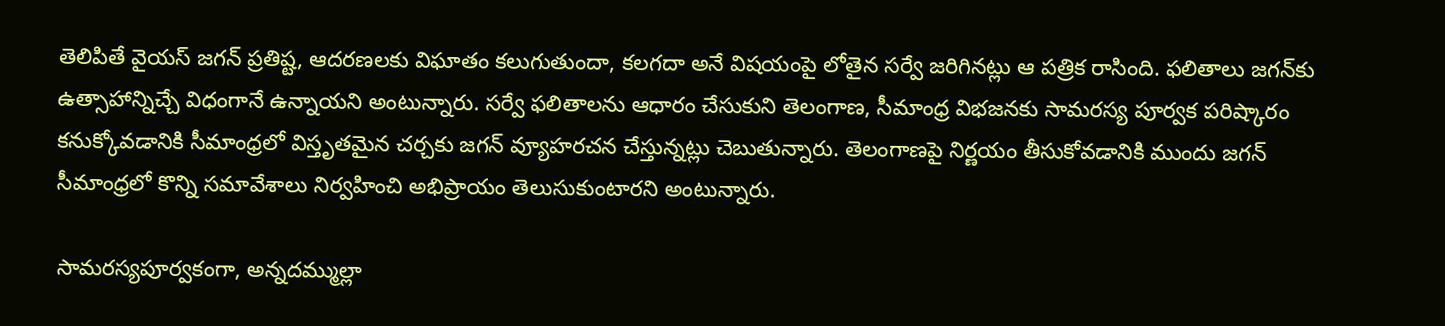తెలిపితే వైయస్ జగన్ ప్రతిష్ట, ఆదరణలకు విఘాతం కలుగుతుందా, కలగదా అనే విషయంపై లోతైన సర్వే జరిగినట్లు ఆ పత్రిక రాసింది. ఫలితాలు జగన్‌కు ఉత్సాహాన్నిచ్చే విధంగానే ఉన్నాయని అంటున్నారు. సర్వే ఫలితాలను ఆధారం చేసుకుని తెలంగాణ, సీమాంధ్ర విభజనకు సామరస్య పూర్వక పరిష్కారం కనుక్కోవడానికి సీమాంధ్రలో విస్తృతమైన చర్చకు జగన్ వ్యూహరచన చేస్తున్నట్లు చెబుతున్నారు. తెలంగాణపై నిర్ణయం తీసుకోవడానికి ముందు జగన్ సీమాంధ్రలో కొన్ని సమావేశాలు నిర్వహించి అభిప్రాయం తెలుసుకుంటారని అంటున్నారు.

సామరస్యపూర్వకంగా, అన్నదమ్ముల్లా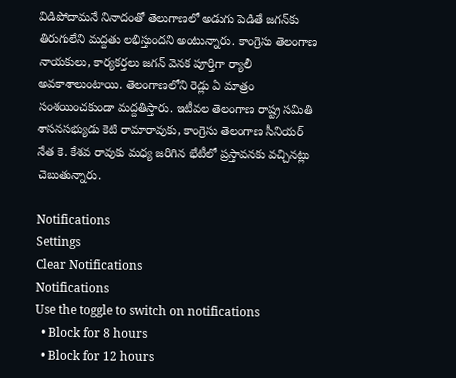విడిపోదామనే నినాదంతో తెలుగాణలో అడుగు పెడితే జగన్‌కు తిరుగులేని మద్దతు లభిస్తుందని అంటున్నారు. కాంగ్రెసు తెలంగాణ నాయకులు, కార్యకర్తలు జగన్‌ వెనక పూర్తిగా ర్యాలీ అవకాశాలుంటాయి. తెలంగాణలోని రెడ్లు ఏ మాత్రం సంశయించకుండా మద్దతిస్తారు. ఇటీవల తెలంగాణ రాష్ట్ర సమితి శాసనసభ్యుడు కెటి రామారావుకు, కాంగ్రెసు తెలంగాణ సీనియర్ నేత కె. కేశవ రావుకు మధ్య జరిగిన భేటీలో ప్రస్తావనకు వచ్చినట్లు చెబుతున్నారు.

Notifications
Settings
Clear Notifications
Notifications
Use the toggle to switch on notifications
  • Block for 8 hours
  • Block for 12 hours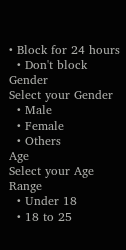• Block for 24 hours
  • Don't block
Gender
Select your Gender
  • Male
  • Female
  • Others
Age
Select your Age Range
  • Under 18
  • 18 to 25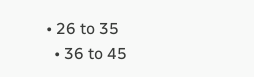• 26 to 35
  • 36 to 45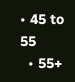• 45 to 55
  • 55+